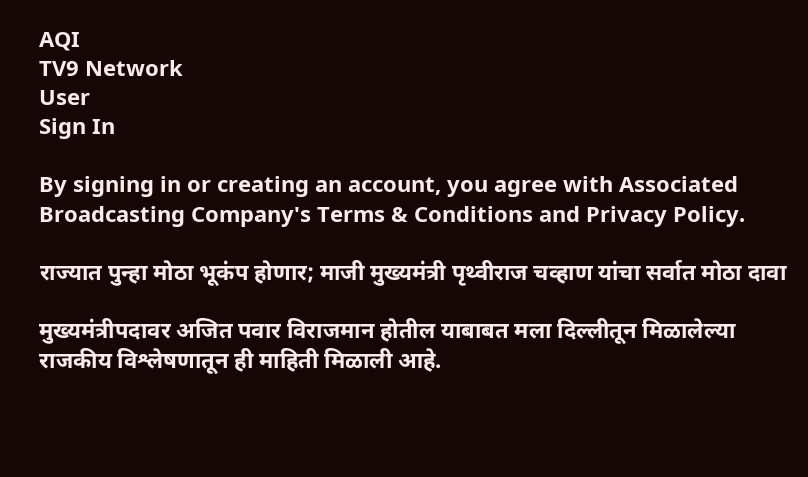AQI
TV9 Network
User
Sign In

By signing in or creating an account, you agree with Associated Broadcasting Company's Terms & Conditions and Privacy Policy.

राज्यात पुन्हा मोठा भूकंप होणार; माजी मुख्यमंत्री पृथ्वीराज चव्हाण यांचा सर्वात मोठा दावा

मुख्यमंत्रीपदावर अजित पवार विराजमान होतील याबाबत मला दिल्लीतून मिळालेल्या राजकीय विश्लेषणातून ही माहिती मिळाली आहे.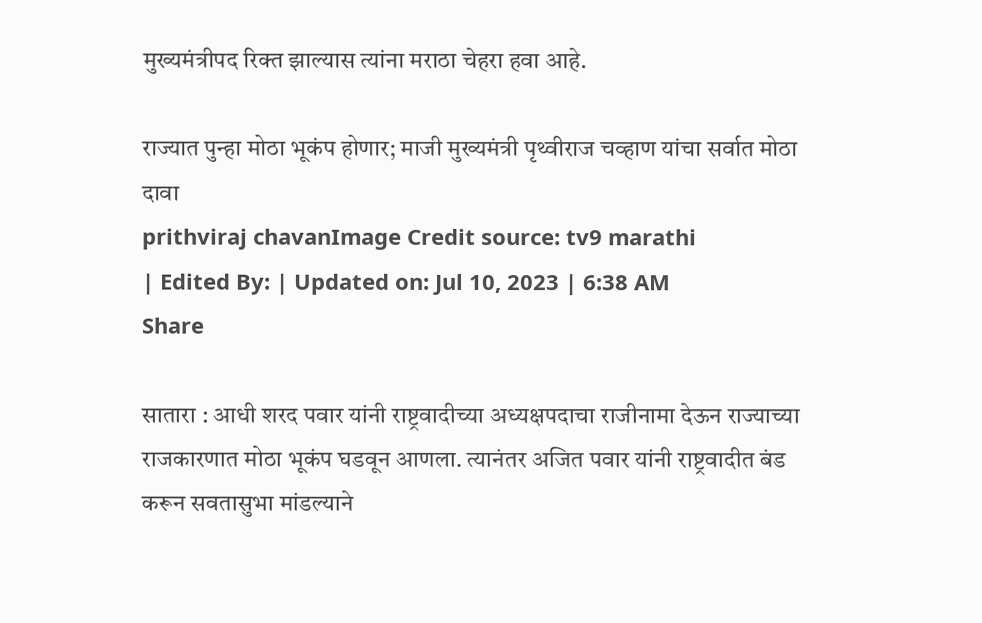मुख्यमंत्रीपद रिक्त झाल्यास त्यांना मराठा चेहरा हवा आहे.

राज्यात पुन्हा मोठा भूकंप होणार; माजी मुख्यमंत्री पृथ्वीराज चव्हाण यांचा सर्वात मोठा दावा
prithviraj chavanImage Credit source: tv9 marathi
| Edited By: | Updated on: Jul 10, 2023 | 6:38 AM
Share

सातारा : आधी शरद पवार यांनी राष्ट्रवादीच्या अध्यक्षपदाचा राजीनामा देऊन राज्याच्या राजकारणात मोठा भूकंप घडवून आणला. त्यानंतर अजित पवार यांनी राष्ट्रवादीत बंड करून सवतासुभा मांडल्याने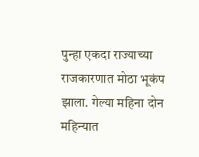पुन्हा एकदा राज्याच्या राजकारणात मोठा भूकंप झाला. गेल्या महिना दोन महिन्यात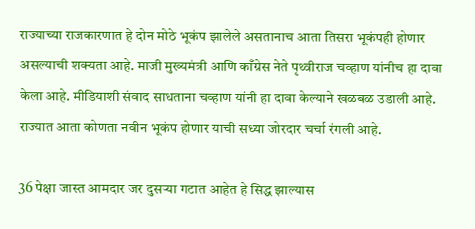राज्याच्या राजकारणात हे दोन मोठे भूकंप झालेले असतानाच आता तिसरा भूकंपही होणार असल्याची शक्यता आहे. माजी मुख्यमंत्री आणि काँग्रेस नेते पृथ्वीराज चव्हाण यांनीच हा दावा केला आहे. मीडियाशी संवाद साधताना चव्हाण यांनी हा दावा केल्याने खळबळ उडाली आहे. राज्यात आता कोणता नवीन भूकंप होणार याची सध्या जोरदार चर्चा रंगली आहे.

36 पेक्षा जास्त आमदार जर दुसऱ्या गटात आहेत हे सिद्ध झाल्यास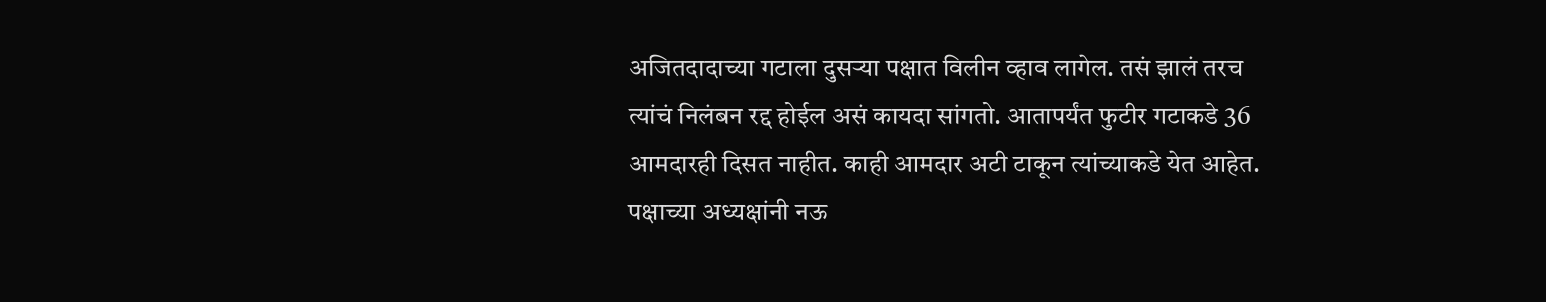अजितदादाच्या गटाला दुसऱ्या पक्षात विलीन व्हाव लागेल. तसं झालं तरच त्यांचं निलंबन रद्द होईल असं कायदा सांगतो. आतापर्यंत फुटीर गटाकडे 36 आमदारही दिसत नाहीत. काही आमदार अटी टाकून त्यांच्याकडे येत आहेत. पक्षाच्या अध्यक्षांनी नऊ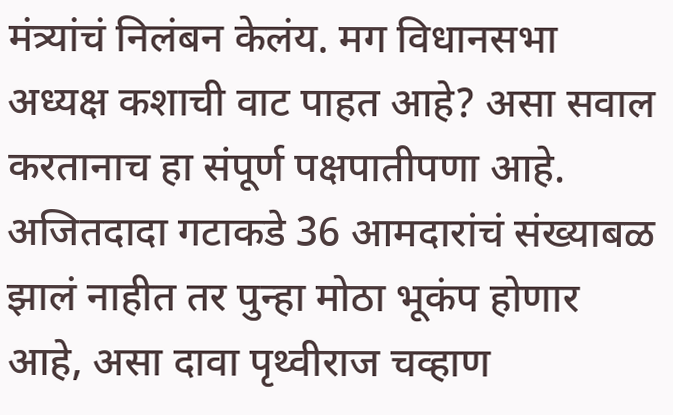मंत्र्यांचं निलंबन केलंय. मग विधानसभा अध्यक्ष कशाची वाट पाहत आहे? असा सवाल करतानाच हा संपूर्ण पक्षपातीपणा आहे. अजितदादा गटाकडे 36 आमदारांचं संख्याबळ झालं नाहीत तर पुन्हा मोठा भूकंप होणार आहे, असा दावा पृथ्वीराज चव्हाण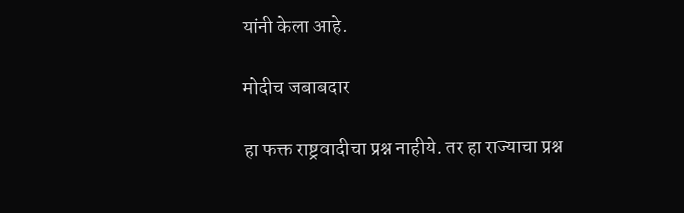यांनी केला आहे.

मोदीच जबाबदार

हा फक्त राष्ट्रवादीचा प्रश्न नाहीये. तर हा राज्याचा प्रश्न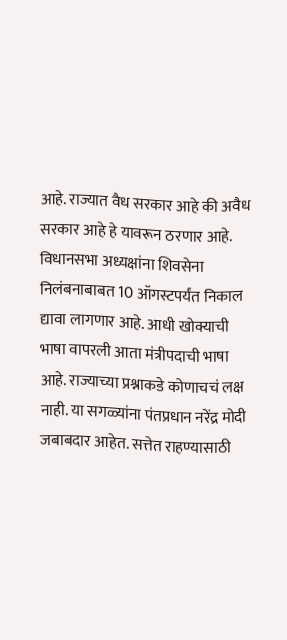आहे. राज्यात वैध सरकार आहे की अवैध सरकार आहे हे यावरून ठरणार आहे. विधानसभा अध्यक्षांना शिवसेना निलंबनाबाबत 10 ऑगस्टपर्यंत निकाल द्यावा लागणार आहे. आधी खोक्याची भाषा वापरली आता मंत्रीपदाची भाषा आहे. राज्याच्या प्रश्नाकडे कोणाचचं लक्ष नाही. या सगळ्यांना पंतप्रधान नरेंद्र मोदी जबाबदार आहेत. सत्तेत राहण्यासाठी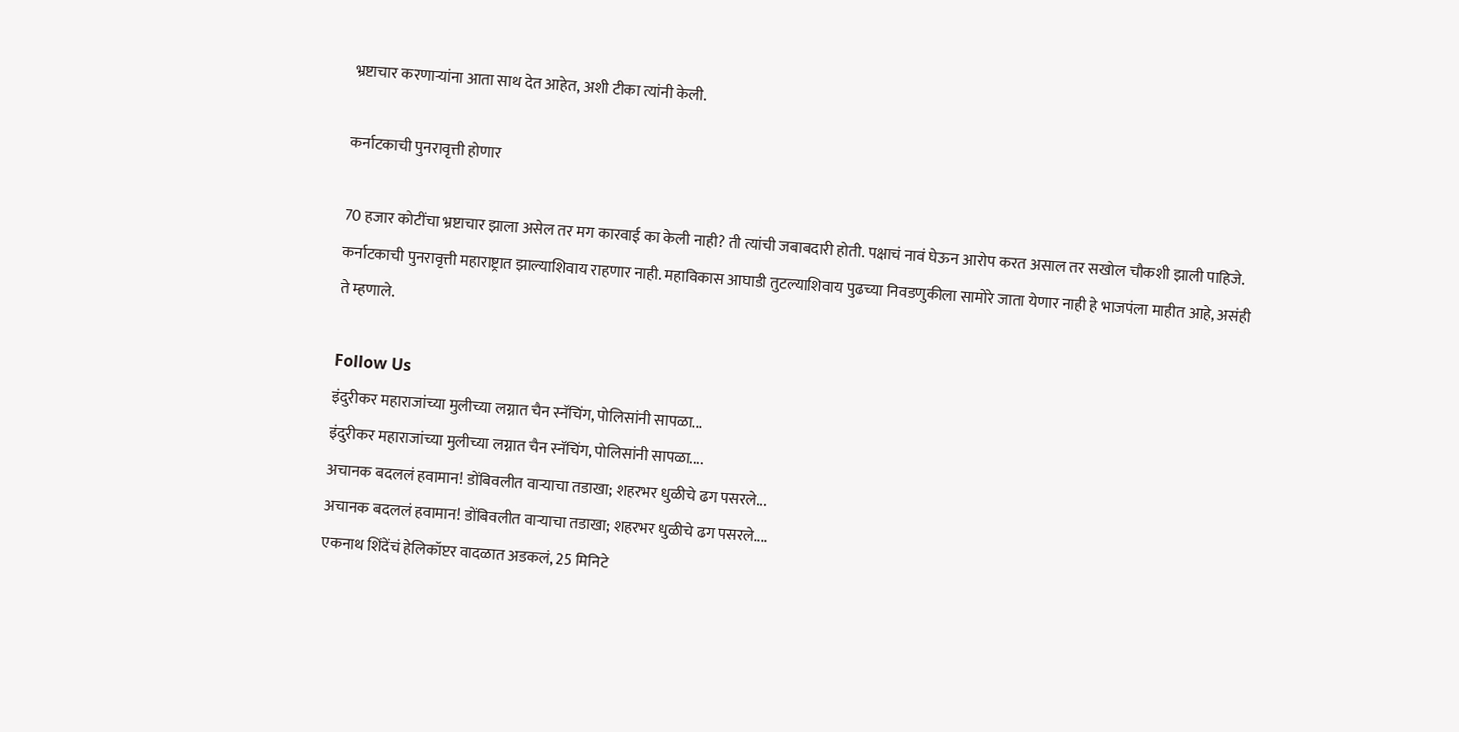भ्रष्टाचार करणाऱ्यांना आता साथ देत आहेत, अशी टीका त्यांनी केली.

कर्नाटकाची पुनरावृत्ती होणार

70 हजार कोटींचा भ्रष्टाचार झाला असेल तर मग कारवाई का केली नाही? ती त्यांची जबाबदारी होती. पक्षाचं नावं घेऊन आरोप करत असाल तर सखोल चौकशी झाली पाहिजे. कर्नाटकाची पुनरावृत्ती महाराष्ट्रात झाल्याशिवाय राहणार नाही. महाविकास आघाडी तुटल्याशिवाय पुढच्या निवडणुकीला सामोरे जाता येणार नाही हे भाजपंला माहीत आहे, असंही ते म्हणाले.

Follow Us
इंदुरीकर महाराजांच्या मुलीच्या लग्नात चैन स्नॅचिंग, पोलिसांनी सापळा...
इंदुरीकर महाराजांच्या मुलीच्या लग्नात चैन स्नॅचिंग, पोलिसांनी सापळा....
अचानक बदललं हवामान! डोंबिवलीत वाऱ्याचा तडाखा; शहरभर धुळीचे ढग पसरले...
अचानक बदललं हवामान! डोंबिवलीत वाऱ्याचा तडाखा; शहरभर धुळीचे ढग पसरले....
एकनाथ शिंदेंचं हेलिकॉप्टर वादळात अडकलं, 25 मिनिटे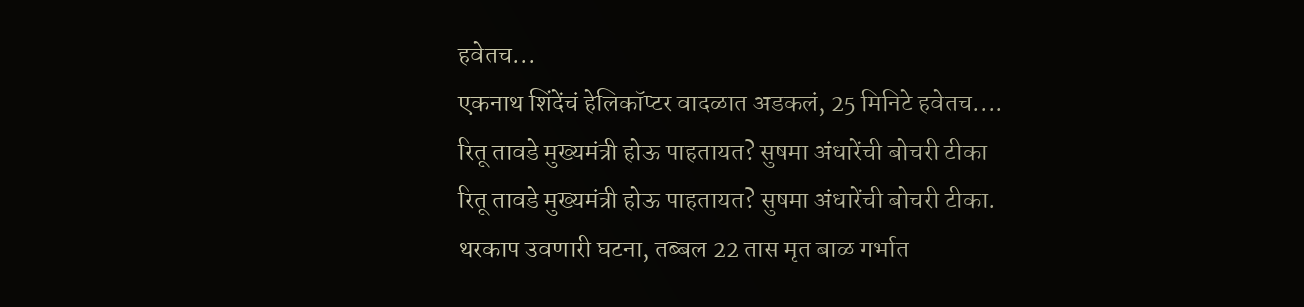हवेतच...
एकनाथ शिंदेंचं हेलिकॉप्टर वादळात अडकलं, 25 मिनिटे हवेतच....
रितू तावडे मुख्यमंत्री होऊ पाहतायत? सुषमा अंधारेंची बोचरी टीका
रितू तावडे मुख्यमंत्री होऊ पाहतायत? सुषमा अंधारेंची बोचरी टीका.
थरकाप उवणारी घटना, तब्बल 22 तास मृत बाळ गर्भात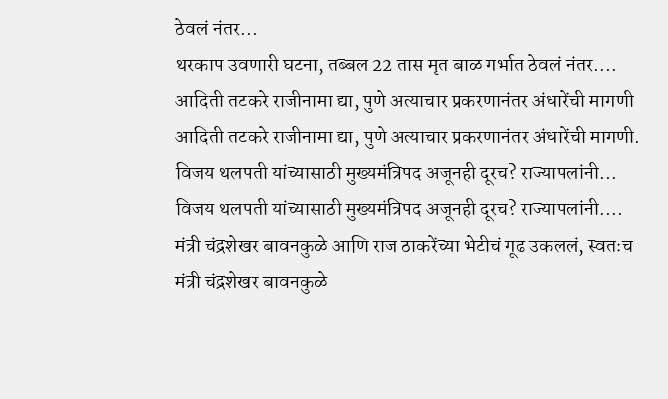ठेवलं नंतर...
थरकाप उवणारी घटना, तब्बल 22 तास मृत बाळ गर्भात ठेवलं नंतर....
आदिती तटकरे राजीनामा द्या, पुणे अत्याचार प्रकरणानंतर अंधारेंची मागणी
आदिती तटकरे राजीनामा द्या, पुणे अत्याचार प्रकरणानंतर अंधारेंची मागणी.
विजय थलपती यांच्यासाठी मुख्यमंत्रिपद अजूनही दूरच? राज्यापलांनी...
विजय थलपती यांच्यासाठी मुख्यमंत्रिपद अजूनही दूरच? राज्यापलांनी....
मंत्री चंद्रशेखर बावनकुळे आणि राज ठाकरेंच्या भेटीचं गूढ उकललं, स्वतःच
मंत्री चंद्रशेखर बावनकुळे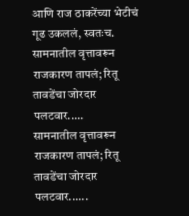आणि राज ठाकरेंच्या भेटीचं गूढ उकललं, स्वतःच.
सामनातील वृत्तावरून राजकारण तापलं; रितू तावडेंचा जोरदार पलटवार.....
सामनातील वृत्तावरून राजकारण तापलं; रितू तावडेंचा जोरदार पलटवार......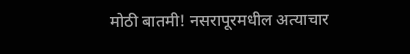मोठी बातमी! नसरापूरमधील अत्याचार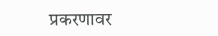प्रकरणावर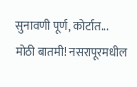सुनावणी पूर्ण, कोर्टात...
मोठी बातमी! नसरापूरमधील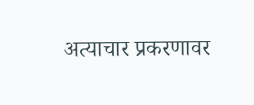अत्याचार प्रकरणावर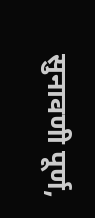सुनावणी पूर्ण,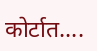कोर्टात....